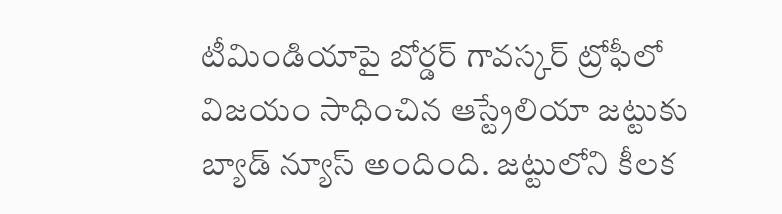టీమిండియాపై బోర్డర్ గావస్కర్ ట్రోఫీలో విజయం సాధించిన ఆస్ట్రేలియా జట్టుకు బ్యాడ్ న్యూస్ అందింది. జట్టులోని కీలక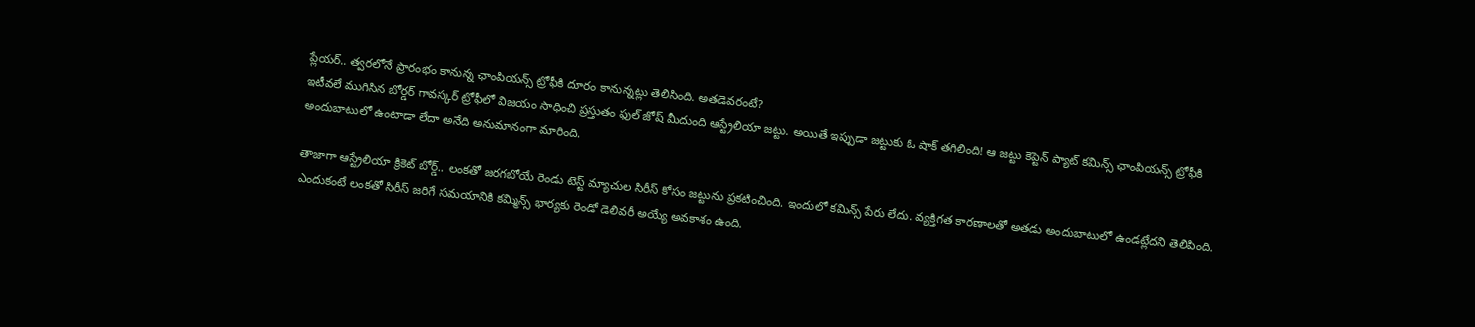ప్లేయర్.. త్వరలోనే ప్రారంభం కానున్న ఛాంపియన్స్ ట్రోఫీకి దూరం కానున్నట్లు తెలిసింది. అతడెవరంటే?
ఇటీవలే ముగిసిన బోర్డర్ గావస్కర్ ట్రోఫీలో విజయం సాధించి ప్రస్తుతం ఫుల్ జోష్ మీదుంది ఆస్ట్రేలియా జట్టు. అయితే ఇప్పుడా జట్టుకు ఓ షాక్ తగిలింది! ఆ జట్టు కెప్టెన్ ప్యాట్ కమిన్స్ ఛాంపియన్స్ ట్రోఫీకి అందుబాటులో ఉంటాడా లేదా అనేది అనుమానంగా మారింది.

తాజాగా ఆస్ట్రేలియా క్రికెట్ బోర్డ్.. లంకతో జరగబోయే రెండు టెస్ట్ మ్యాచుల సిరీస్ కోసం జట్టును ప్రకటించింది. ఇందులో కమిన్స్ పేరు లేదు. వ్యక్తిగత కారణాలతో అతడు అందుబాటులో ఉండట్లేదని తెలిపింది. ఎందుకంటే లంకతో సిరీస్ జరిగే సమయానికి కమ్మిన్స్ భార్యకు రెండో డెలివరీ అయ్యే అవకాశం ఉంది.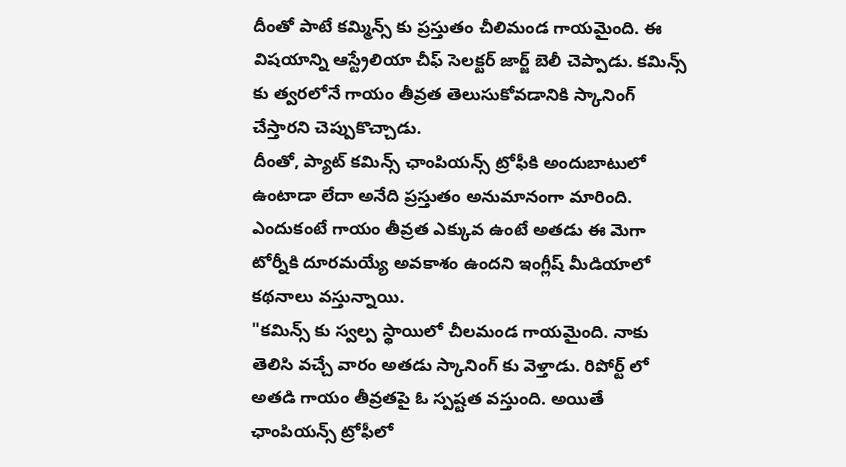దీంతో పాటే కమ్మిన్స్ కు ప్రస్తుతం చీలిమండ గాయమైంది. ఈ విషయాన్ని ఆస్ట్రేలియా చీఫ్ సెలక్టర్ జార్జ్ బెలీ చెప్పాడు. కమిన్స్ కు త్వరలోనే గాయం తీవ్రత తెలుసుకోవడానికి స్కానింగ్ చేస్తారని చెప్పుకొచ్చాడు.
దీంతో, ప్యాట్ కమిన్స్ ఛాంపియన్స్ ట్రోఫీకి అందుబాటులో ఉంటాడా లేదా అనేది ప్రస్తుతం అనుమానంగా మారింది. ఎందుకంటే గాయం తీవ్రత ఎక్కువ ఉంటే అతడు ఈ మెగా టోర్నీకి దూరమయ్యే అవకాశం ఉందని ఇంగ్లీష్ మీడియాలో కథనాలు వస్తున్నాయి.
"కమిన్స్ కు స్వల్ప స్థాయిలో చీలమండ గాయమైంది. నాకు తెలిసి వచ్చే వారం అతడు స్కానింగ్ కు వెళ్తాడు. రిపోర్ట్ లో అతడి గాయం తీవ్రతపై ఓ స్పష్టత వస్తుంది. అయితే ఛాంపియన్స్ ట్రోఫీలో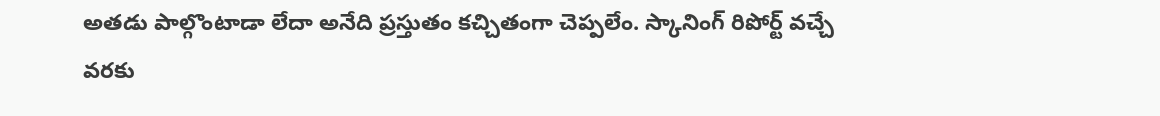అతడు పాల్గొంటాడా లేదా అనేది ప్రస్తుతం కచ్చితంగా చెప్పలేం. స్కానింగ్ రిపోర్ట్ వచ్చే వరకు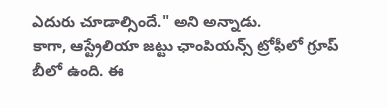ఎదురు చూడాల్సిందే." అని అన్నాడు.
కాగా, ఆస్ట్రేలియా జట్టు ఛాంపియన్స్ ట్రోఫీలో గ్రూప్ బీలో ఉంది. ఈ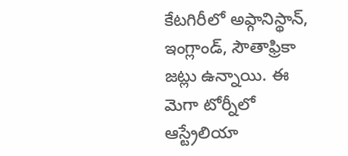కేటగిరీలో అఫ్గానిస్థాన్, ఇంగ్లాండ్, సౌతాఫ్రికా జట్లు ఉన్నాయి. ఈ మెగా టోర్నీలో ఆస్ట్రేలియా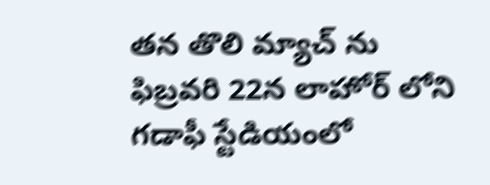తన తొలి మ్యాచ్ ను ఫిబ్రవరి 22న లాహోర్ లోని గడాఫీ స్టేడియంలో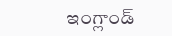ఇంగ్లాండ్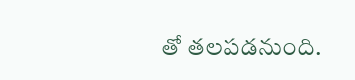తో తలపడనుంది.